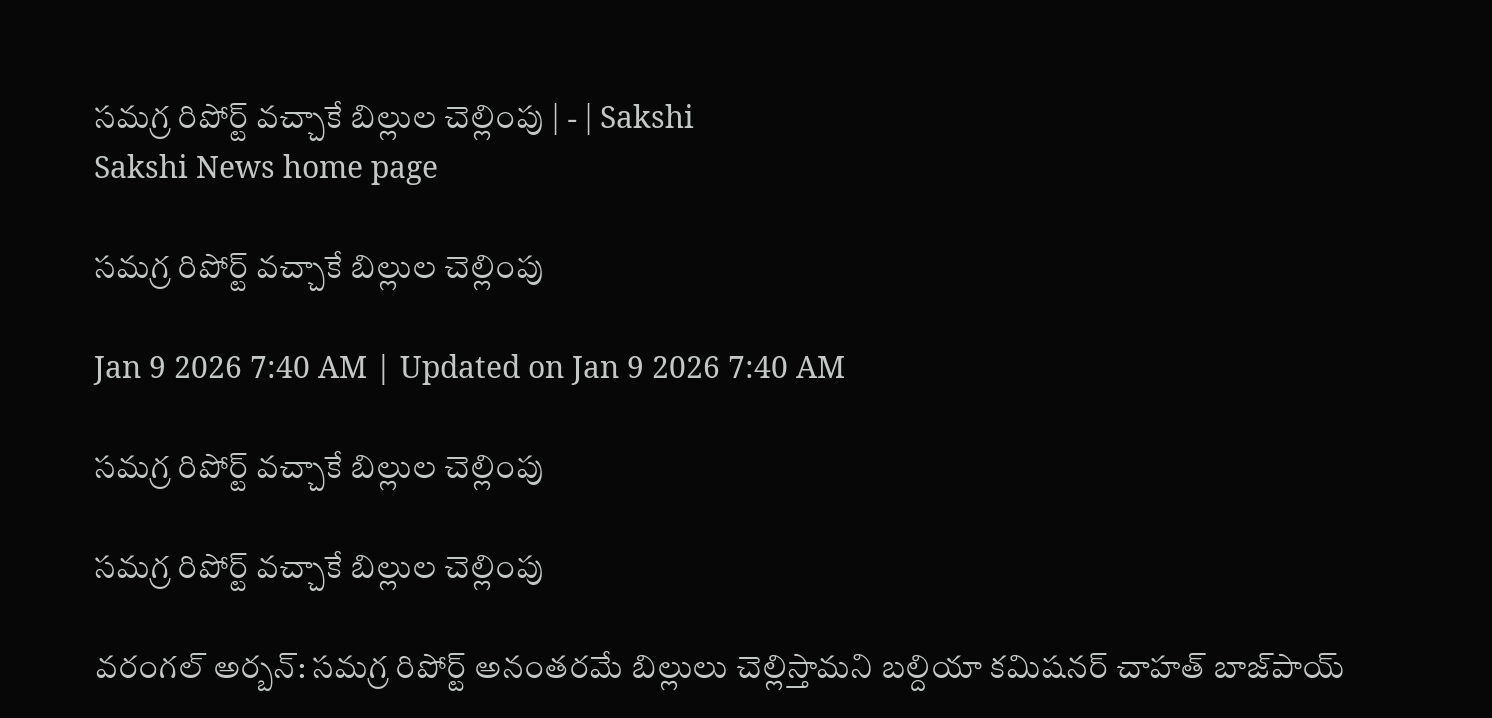సమగ్ర రిపోర్ట్‌ వచ్చాకే బిల్లుల చెల్లింపు | - | Sakshi
Sakshi News home page

సమగ్ర రిపోర్ట్‌ వచ్చాకే బిల్లుల చెల్లింపు

Jan 9 2026 7:40 AM | Updated on Jan 9 2026 7:40 AM

సమగ్ర రిపోర్ట్‌ వచ్చాకే బిల్లుల చెల్లింపు

సమగ్ర రిపోర్ట్‌ వచ్చాకే బిల్లుల చెల్లింపు

వరంగల్‌ అర్బన్‌: సమగ్ర రిపోర్ట్‌ అనంతరమే బిల్లులు చెల్లిస్తామని బల్దియా కమిషనర్‌ చాహత్‌ బాజ్‌పాయ్‌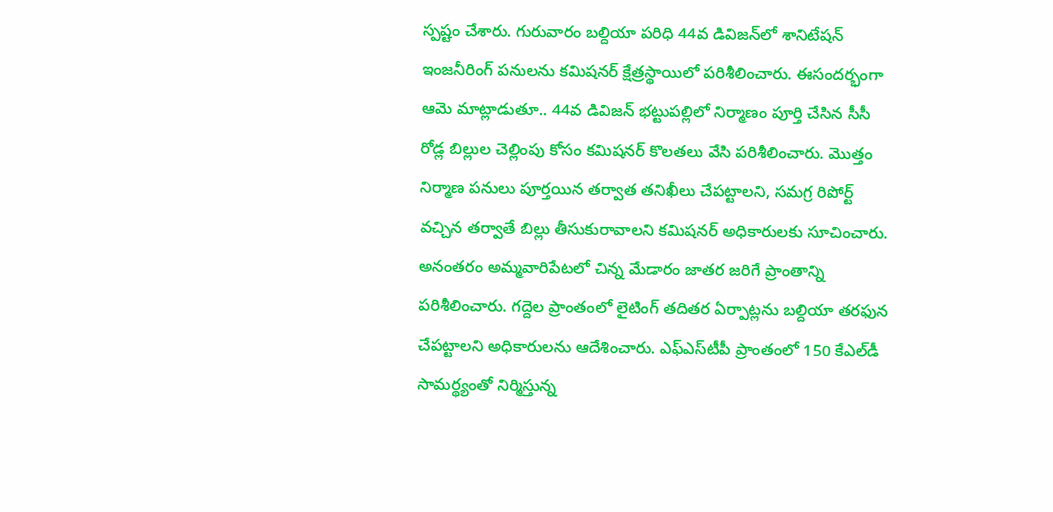స్పష్టం చేశారు. గురువారం బల్దియా పరిధి 44వ డివిజన్‌లో శానిటేషన్‌ ఇంజనీరింగ్‌ పనులను కమిషనర్‌ క్షేత్రస్థాయిలో పరిశీలించారు. ఈసందర్భంగా ఆమె మాట్లాడుతూ.. 44వ డివిజన్‌ భట్టుపల్లిలో నిర్మాణం పూర్తి చేసిన సీసీ రోడ్ల బిల్లుల చెల్లింపు కోసం కమిషనర్‌ కొలతలు వేసి పరిశీలించారు. మొత్తం నిర్మాణ పనులు పూర్తయిన తర్వాత తనిఖీలు చేపట్టాలని, సమగ్ర రిపోర్ట్‌ వచ్చిన తర్వాతే బిల్లు తీసుకురావాలని కమిషనర్‌ అధికారులకు సూచించారు. అనంతరం అమ్మవారిపేటలో చిన్న మేడారం జాతర జరిగే ప్రాంతాన్ని పరిశీలించారు. గద్దెల ప్రాంతంలో లైటింగ్‌ తదితర ఏర్పాట్లను బల్దియా తరఫున చేపట్టాలని అధికారులను ఆదేశించారు. ఎఫ్‌ఎస్‌టీపీ ప్రాంతంలో 150 కేఎల్‌డీ సామర్థ్యంతో నిర్మిస్తున్న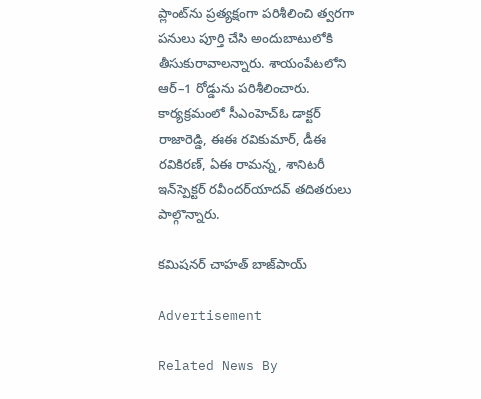ప్లాంట్‌ను ప్రత్యక్షంగా పరిశీలించి త్వరగా పనులు పూర్తి చేసి అందుబాటులోకి తీసుకురావాలన్నారు. శాయంపేటలోని ఆర్‌–1 రోడ్డును పరిశీలించారు. కార్యక్రమంలో సీఎంహెచ్‌ఓ డాక్టర్‌ రాజారెడ్డి, ఈఈ రవికుమార్‌, డీఈ రవికిరణ్‌, ఏఈ రామన్న, శానిటరీ ఇన్‌స్పెక్టర్‌ రవీందర్‌యాదవ్‌ తదితరులు పాల్గొన్నారు.

కమిషనర్‌ చాహత్‌ బాజ్‌పాయ్‌

Advertisement

Related News By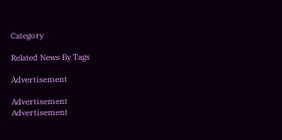Category

Related News By Tags

Advertisement

Advertisement
Advertisement